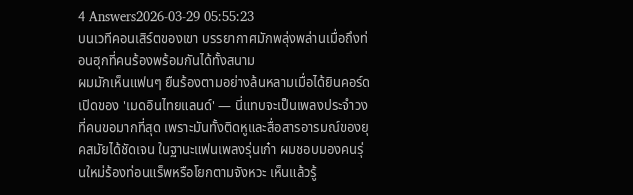4 Answers2026-03-29 05:55:23
บนเวทีคอนเสิร์ตของเขา บรรยากาศมักพลุ่งพล่านเมื่อถึงท่อนฮุกที่คนร้องพร้อมกันได้ทั้งสนาม
ผมมักเห็นแฟนๆ ยืนร้องตามอย่างล้นหลามเมื่อได้ยินคอร์ดเปิดของ 'เมดอินไทยแลนด์' — นี่แทบจะเป็นเพลงประจำวงที่คนขอมากที่สุด เพราะมันทั้งติดหูและสื่อสารอารมณ์ของยุคสมัยได้ชัดเจน ในฐานะแฟนเพลงรุ่นเก๋า ผมชอบมองคนรุ่นใหม่ร้องท่อนแร็พหรือโยกตามจังหวะ เห็นแล้วรู้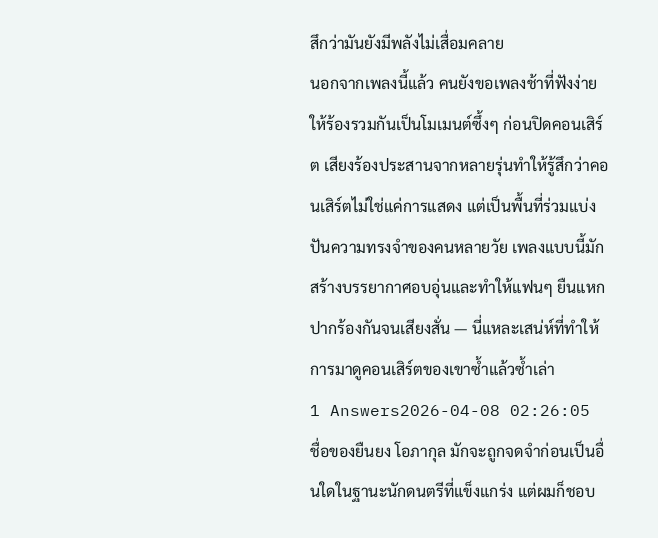สึกว่ามันยังมีพลังไม่เสื่อมคลาย
นอกจากเพลงนี้แล้ว คนยังขอเพลงช้าที่ฟังง่ายให้ร้องรวมกันเป็นโมเมนต์ซึ้งๆ ก่อนปิดคอนเสิร์ต เสียงร้องประสานจากหลายรุ่นทำให้รู้สึกว่าคอนเสิร์ตไม่ใช่แค่การแสดง แต่เป็นพื้นที่ร่วมแบ่งปันความทรงจำของคนหลายวัย เพลงแบบนี้มักสร้างบรรยากาศอบอุ่นและทำให้แฟนๆ ยืนแหกปากร้องกันจนเสียงสั่น — นี่แหละเสน่ห์ที่ทำให้การมาดูคอนเสิร์ตของเขาซ้ำแล้วซ้ำเล่า
1 Answers2026-04-08 02:26:05
ชื่อของยืนยง โอภากุล มักจะถูกจดจำก่อนเป็นอื่นใดในฐานะนักดนตรีที่แข็งแกร่ง แต่ผมก็ชอบ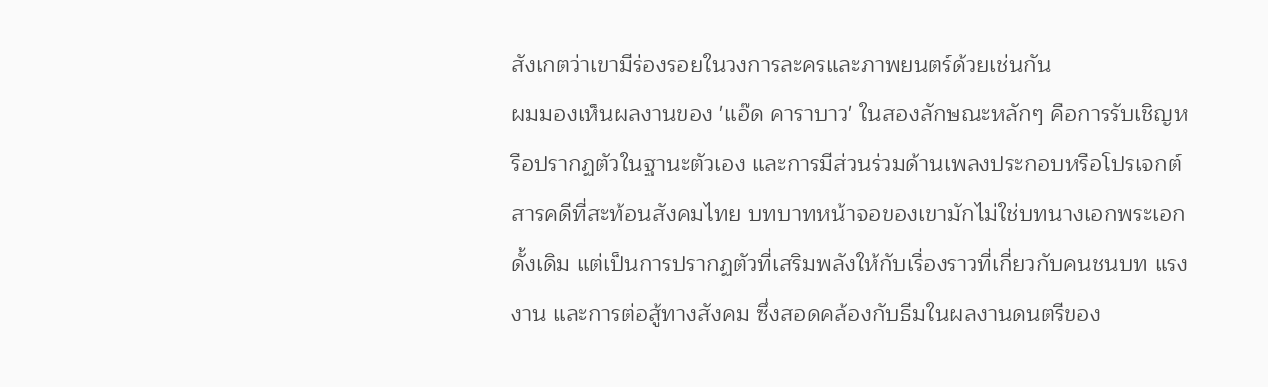สังเกตว่าเขามีร่องรอยในวงการละครและภาพยนตร์ด้วยเช่นกัน
ผมมองเห็นผลงานของ 'แอ๊ด คาราบาว' ในสองลักษณะหลักๆ คือการรับเชิญหรือปรากฏตัวในฐานะตัวเอง และการมีส่วนร่วมด้านเพลงประกอบหรือโปรเจกต์สารคดีที่สะท้อนสังคมไทย บทบาทหน้าจอของเขามักไม่ใช่บทนางเอกพระเอกดั้งเดิม แต่เป็นการปรากฏตัวที่เสริมพลังให้กับเรื่องราวที่เกี่ยวกับคนชนบท แรงงาน และการต่อสู้ทางสังคม ซึ่งสอดคล้องกับธีมในผลงานดนตรีของ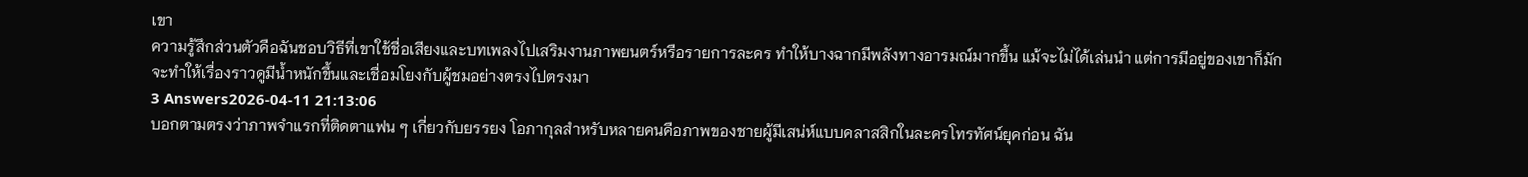เขา
ความรู้สึกส่วนตัวคือฉันชอบวิธีที่เขาใช้ชื่อเสียงและบทเพลงไปเสริมงานภาพยนตร์หรือรายการละคร ทำให้บางฉากมีพลังทางอารมณ์มากขึ้น แม้จะไม่ได้เล่นนำ แต่การมีอยู่ของเขาก็มักจะทำให้เรื่องราวดูมีน้ำหนักขึ้นและเชื่อมโยงกับผู้ชมอย่างตรงไปตรงมา
3 Answers2026-04-11 21:13:06
บอกตามตรงว่าภาพจำแรกที่ติดตาแฟน ๆ เกี่ยวกับยรรยง โอภากุลสำหรับหลายคนคือภาพของชายผู้มีเสน่ห์แบบคลาสสิกในละครโทรทัศน์ยุคก่อน ฉัน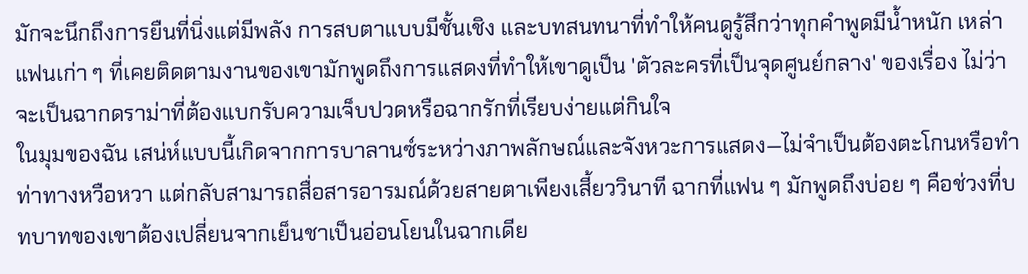มักจะนึกถึงการยืนที่นิ่งแต่มีพลัง การสบตาแบบมีชั้นเชิง และบทสนทนาที่ทำให้คนดูรู้สึกว่าทุกคำพูดมีน้ำหนัก เหล่าแฟนเก่า ๆ ที่เคยติดตามงานของเขามักพูดถึงการแสดงที่ทำให้เขาดูเป็น 'ตัวละครที่เป็นจุดศูนย์กลาง' ของเรื่อง ไม่ว่าจะเป็นฉากดราม่าที่ต้องแบกรับความเจ็บปวดหรือฉากรักที่เรียบง่ายแต่กินใจ
ในมุมของฉัน เสน่ห์แบบนี้เกิดจากการบาลานซ์ระหว่างภาพลักษณ์และจังหวะการแสดง—ไม่จำเป็นต้องตะโกนหรือทำท่าทางหวือหวา แต่กลับสามารถสื่อสารอารมณ์ด้วยสายตาเพียงเสี้ยววินาที ฉากที่แฟน ๆ มักพูดถึงบ่อย ๆ คือช่วงที่บทบาทของเขาต้องเปลี่ยนจากเย็นชาเป็นอ่อนโยนในฉากเดีย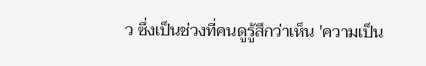ว ซึ่งเป็นช่วงที่คนดูรู้สึกว่าเห็น 'ความเป็น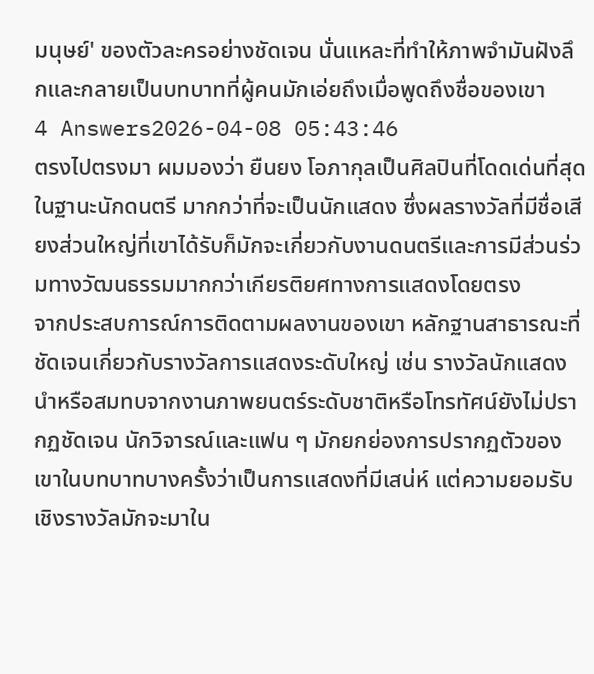มนุษย์' ของตัวละครอย่างชัดเจน นั่นแหละที่ทำให้ภาพจำมันฝังลึกและกลายเป็นบทบาทที่ผู้คนมักเอ่ยถึงเมื่อพูดถึงชื่อของเขา
4 Answers2026-04-08 05:43:46
ตรงไปตรงมา ผมมองว่า ยืนยง โอภากุลเป็นศิลปินที่โดดเด่นที่สุดในฐานะนักดนตรี มากกว่าที่จะเป็นนักแสดง ซึ่งผลรางวัลที่มีชื่อเสียงส่วนใหญ่ที่เขาได้รับก็มักจะเกี่ยวกับงานดนตรีและการมีส่วนร่วมทางวัฒนธรรมมากกว่าเกียรติยศทางการแสดงโดยตรง
จากประสบการณ์การติดตามผลงานของเขา หลักฐานสาธารณะที่ชัดเจนเกี่ยวกับรางวัลการแสดงระดับใหญ่ เช่น รางวัลนักแสดงนำหรือสมทบจากงานภาพยนตร์ระดับชาติหรือโทรทัศน์ยังไม่ปรากฏชัดเจน นักวิจารณ์และแฟน ๆ มักยกย่องการปรากฏตัวของเขาในบทบาทบางครั้งว่าเป็นการแสดงที่มีเสน่ห์ แต่ความยอมรับเชิงรางวัลมักจะมาใน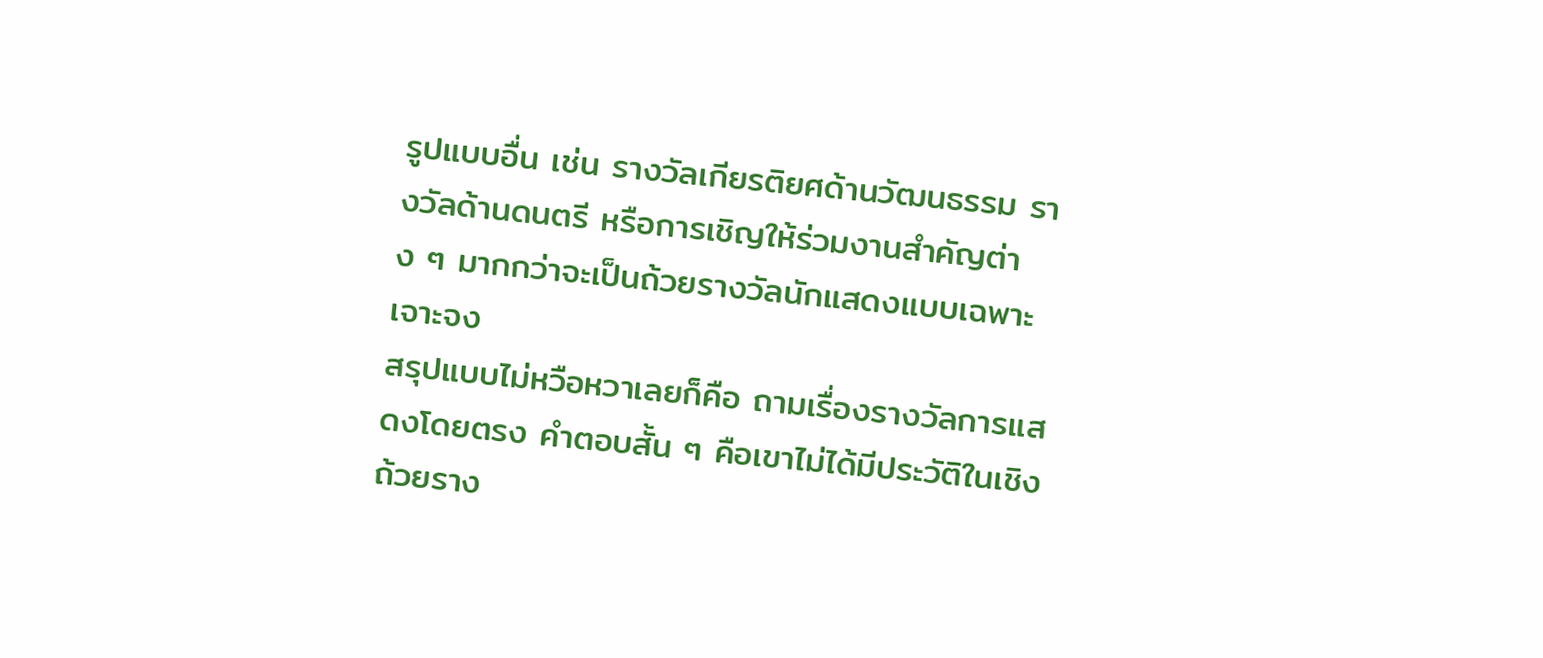รูปแบบอื่น เช่น รางวัลเกียรติยศด้านวัฒนธรรม รางวัลด้านดนตรี หรือการเชิญให้ร่วมงานสำคัญต่าง ๆ มากกว่าจะเป็นถ้วยรางวัลนักแสดงแบบเฉพาะเจาะจง
สรุปแบบไม่หวือหวาเลยก็คือ ถามเรื่องรางวัลการแสดงโดยตรง คำตอบสั้น ๆ คือเขาไม่ได้มีประวัติในเชิงถ้วยราง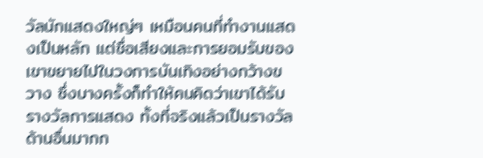วัลนักแสดงใหญ่ๆ เหมือนคนที่ทำงานแสดงเป็นหลัก แต่ชื่อเสียงและการยอมรับของเขาขยายไปในวงการบันเทิงอย่างกว้างขวาง ซึ่งบางครั้งก็ทำให้คนคิดว่าเขาได้รับรางวัลการแสดง ทั้งที่จริงแล้วเป็นรางวัลด้านอื่นมากก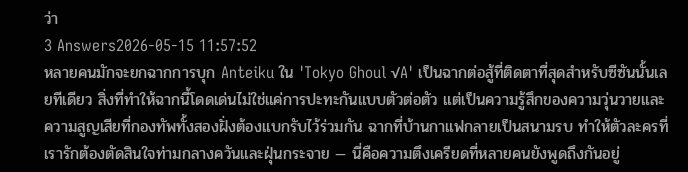ว่า
3 Answers2026-05-15 11:57:52
หลายคนมักจะยกฉากการบุก Anteiku ใน 'Tokyo Ghoul √A' เป็นฉากต่อสู้ที่ติดตาที่สุดสำหรับซีซันนั้นเลยทีเดียว สิ่งที่ทำให้ฉากนี้โดดเด่นไม่ใช่แค่การปะทะกันแบบตัวต่อตัว แต่เป็นความรู้สึกของความวุ่นวายและความสูญเสียที่กองทัพทั้งสองฝั่งต้องแบกรับไว้ร่วมกัน ฉากที่บ้านกาแฟกลายเป็นสนามรบ ทำให้ตัวละครที่เรารักต้องตัดสินใจท่ามกลางควันและฝุ่นกระจาย — นี่คือความตึงเครียดที่หลายคนยังพูดถึงกันอยู่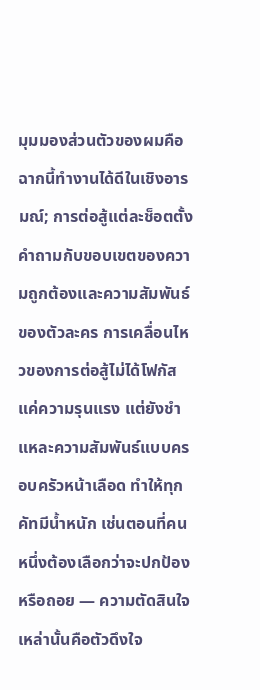มุมมองส่วนตัวของผมคือฉากนี้ทำงานได้ดีในเชิงอารมณ์; การต่อสู้แต่ละช็อตตั้งคำถามกับขอบเขตของความถูกต้องและความสัมพันธ์ของตัวละคร การเคลื่อนไหวของการต่อสู้ไม่ได้โฟกัสแค่ความรุนแรง แต่ยังชำแหละความสัมพันธ์แบบครอบครัวหน้าเลือด ทำให้ทุกคัทมีน้ำหนัก เช่นตอนที่คนหนึ่งต้องเลือกว่าจะปกป้องหรือถอย — ความตัดสินใจเหล่านั้นคือตัวดึงใจ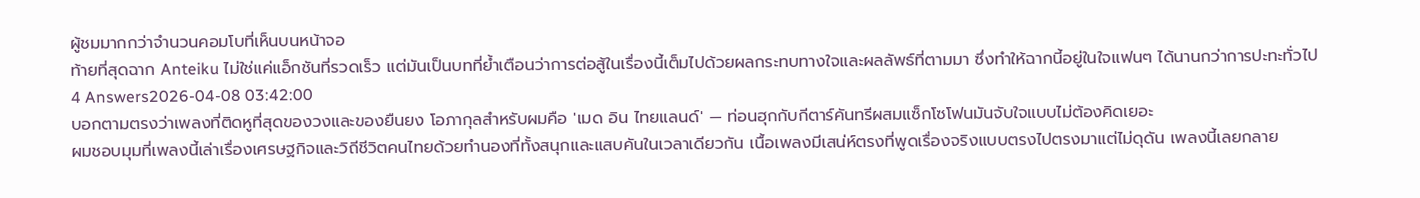ผู้ชมมากกว่าจำนวนคอมโบที่เห็นบนหน้าจอ
ท้ายที่สุดฉาก Anteiku ไม่ใช่แค่แอ็กชันที่รวดเร็ว แต่มันเป็นบทที่ย้ำเตือนว่าการต่อสู้ในเรื่องนี้เต็มไปด้วยผลกระทบทางใจและผลลัพธ์ที่ตามมา ซึ่งทำให้ฉากนี้อยู่ในใจแฟนๆ ได้นานกว่าการปะทะทั่วไป
4 Answers2026-04-08 03:42:00
บอกตามตรงว่าเพลงที่ติดหูที่สุดของวงและของยืนยง โอภากุลสำหรับผมคือ 'เมด อิน ไทยแลนด์' — ท่อนฮุกกับกีตาร์คันทรีผสมแซ็กโซโฟนมันจับใจแบบไม่ต้องคิดเยอะ
ผมชอบมุมที่เพลงนี้เล่าเรื่องเศรษฐกิจและวิถีชีวิตคนไทยด้วยทำนองที่ทั้งสนุกและแสบคันในเวลาเดียวกัน เนื้อเพลงมีเสน่ห์ตรงที่พูดเรื่องจริงแบบตรงไปตรงมาแต่ไม่ดุดัน เพลงนี้เลยกลาย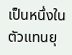เป็นหนึ่งในตัวแทนยุ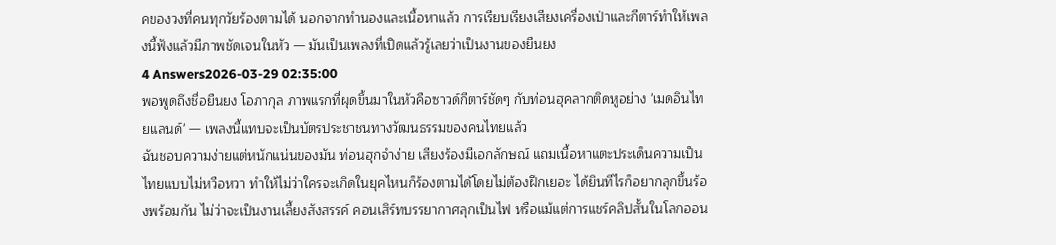คของวงที่คนทุกวัยร้องตามได้ นอกจากทำนองและเนื้อหาแล้ว การเรียบเรียงเสียงเครื่องเป่าและกีตาร์ทำให้เพลงนี้ฟังแล้วมีภาพชัดเจนในหัว — มันเป็นเพลงที่เปิดแล้วรู้เลยว่าเป็นงานของยืนยง
4 Answers2026-03-29 02:35:00
พอพูดถึงชื่อยืนยง โอภากุล ภาพแรกที่ผุดขึ้นมาในหัวคือซาวด์กีตาร์ชัดๆ กับท่อนฮุคลากติดหูอย่าง 'เมดอินไทยแลนด์' — เพลงนี้แทบจะเป็นบัตรประชาชนทางวัฒนธรรมของคนไทยแล้ว
ฉันชอบความง่ายแต่หนักแน่นของมัน ท่อนฮุกจำง่าย เสียงร้องมีเอกลักษณ์ แถมเนื้อหาแตะประเด็นความเป็นไทยแบบไม่หวือหวา ทำให้ไม่ว่าใครจะเกิดในยุคไหนก็ร้องตามได้โดยไม่ต้องฝึกเยอะ ได้ยินทีไรก็อยากลุกขึ้นร้องพร้อมกัน ไม่ว่าจะเป็นงานเลี้ยงสังสรรค์ คอนเสิร์ทบรรยากาศลุกเป็นไฟ หรือแม้แต่การแชร์คลิปสั้นในโลกออน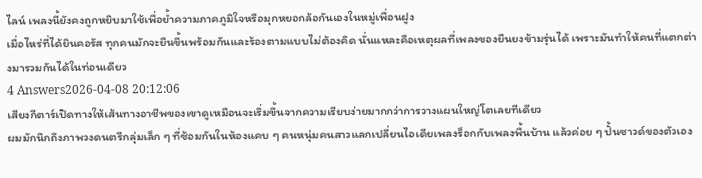ไลน์ เพลงนี้ยังคงถูกหยิบมาใช้เพื่อย้ำความภาคภูมิใจหรือมุกหยอกล้อกันเองในหมู่เพื่อนฝูง
เมื่อไหร่ที่ได้ยินคอรัส ทุกคนมักจะยืนขึ้นพร้อมกันและร้องตามแบบไม่ต้องคิด นั่นแหละคือเหตุผลที่เพลงของยืนยงข้ามรุ่นได้ เพราะมันทำให้คนที่แตกต่างมารวมกันได้ในท่อนเดียว
4 Answers2026-04-08 20:12:06
เสียงกีตาร์เปิดทางให้เส้นทางอาชีพของเขาดูเหมือนจะเริ่มขึ้นจากความเรียบง่ายมากกว่าการวางแผนใหญ่โตเลยทีเดียว
ผมมักนึกถึงภาพวงดนตรีกลุ่มเล็ก ๆ ที่ซ้อมกันในห้องแคบ ๆ คนหนุ่มคนสาวแลกเปลี่ยนไอเดียเพลงร็อกกับเพลงพื้นบ้าน แล้วค่อย ๆ ปั้นซาวด์ของตัวเอง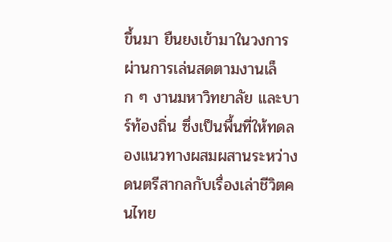ขึ้นมา ยืนยงเข้ามาในวงการผ่านการเล่นสดตามงานเล็ก ๆ งานมหาวิทยาลัย และบาร์ท้องถิ่น ซึ่งเป็นพื้นที่ให้ทดลองแนวทางผสมผสานระหว่างดนตรีสากลกับเรื่องเล่าชีวิตคนไทย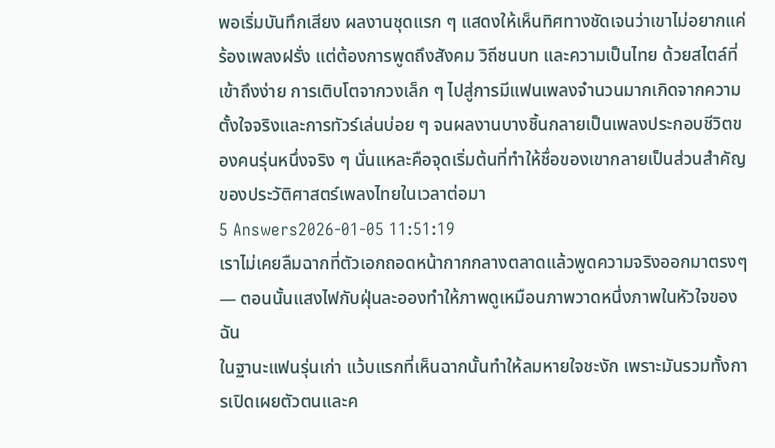พอเริ่มบันทึกเสียง ผลงานชุดแรก ๆ แสดงให้เห็นทิศทางชัดเจนว่าเขาไม่อยากแค่ร้องเพลงฝรั่ง แต่ต้องการพูดถึงสังคม วิถีชนบท และความเป็นไทย ด้วยสไตล์ที่เข้าถึงง่าย การเติบโตจากวงเล็ก ๆ ไปสู่การมีแฟนเพลงจำนวนมากเกิดจากความตั้งใจจริงและการทัวร์เล่นบ่อย ๆ จนผลงานบางชิ้นกลายเป็นเพลงประกอบชีวิตของคนรุ่นหนึ่งจริง ๆ นั่นแหละคือจุดเริ่มต้นที่ทำให้ชื่อของเขากลายเป็นส่วนสำคัญของประวัติศาสตร์เพลงไทยในเวลาต่อมา
5 Answers2026-01-05 11:51:19
เราไม่เคยลืมฉากที่ตัวเอกถอดหน้ากากกลางตลาดแล้วพูดความจริงออกมาตรงๆ — ตอนนั้นแสงไฟกับฝุ่นละอองทำให้ภาพดูเหมือนภาพวาดหนึ่งภาพในหัวใจของฉัน
ในฐานะแฟนรุ่นเก่า แว้บแรกที่เห็นฉากนั้นทำให้ลมหายใจชะงัก เพราะมันรวมทั้งการเปิดเผยตัวตนและค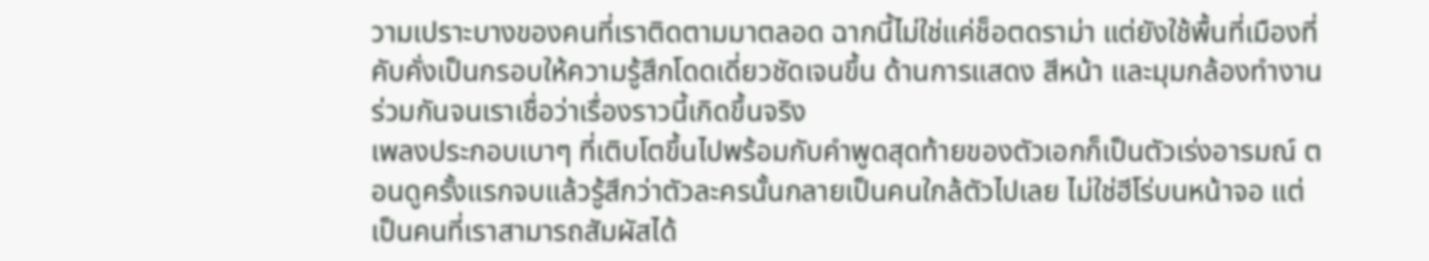วามเปราะบางของคนที่เราติดตามมาตลอด ฉากนี้ไม่ใช่แค่ช็อตดราม่า แต่ยังใช้พื้นที่เมืองที่คับคั่งเป็นกรอบให้ความรู้สึกโดดเดี่ยวชัดเจนขึ้น ด้านการแสดง สีหน้า และมุมกล้องทำงานร่วมกันจนเราเชื่อว่าเรื่องราวนี้เกิดขึ้นจริง
เพลงประกอบเบาๆ ที่เติบโตขึ้นไปพร้อมกับคำพูดสุดท้ายของตัวเอกก็เป็นตัวเร่งอารมณ์ ตอนดูครั้งแรกจบแล้วรู้สึกว่าตัวละครนั้นกลายเป็นคนใกล้ตัวไปเลย ไม่ใช่ฮีโร่บนหน้าจอ แต่เป็นคนที่เราสามารถสัมผัสได้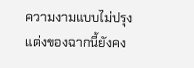ความงามแบบไม่ปรุงแต่งของฉากนี้ยังคง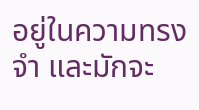อยู่ในความทรงจำ และมักจะ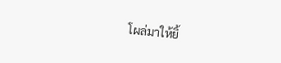โผล่มาให้ยิ้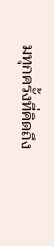มทุกครั้งที่คิดถึง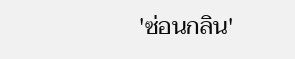'ซ่อนกลิน'